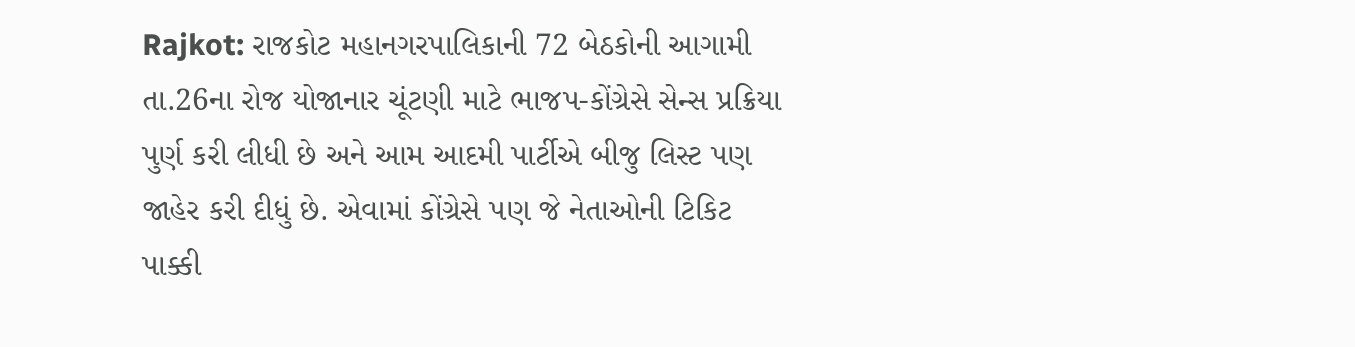Rajkot: રાજકોટ મહાનગરપાલિકાની 72 બેઠકોની આગામી તા.26ના રોજ યોજાનાર ચૂંટણી માટે ભાજપ-કોંગ્રેસે સેન્સ પ્રક્રિયા પુર્ણ કરી લીધી છે અને આમ આદમી પાર્ટીએ બીજુ લિસ્ટ પણ જાહેર કરી દીધું છે. એવામાં કોંગ્રેસે પણ જે નેતાઓની ટિકિટ પાક્કી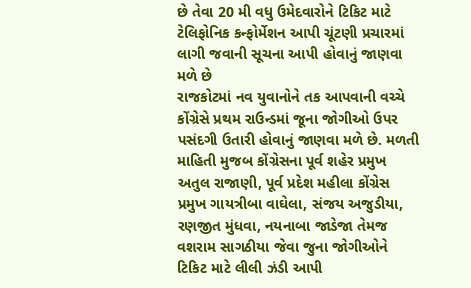છે તેવા 20 મી વધુ ઉમેદવારોને ટિકિટ માટે ટેલિફોનિક કન્ફોર્મેશન આપી ચૂંટણી પ્રચારમાં લાગી જવાની સૂચના આપી હોવાનું જાણવા મળે છે
રાજકોટમાં નવ યુવાનોને તક આપવાની વચ્ચે કોંગ્રેસે પ્રથમ રાઉન્ડમાં જૂના જોગીઓ ઉપર પસંદગી ઉતારી હોવાનું જાણવા મળે છે. મળતી માહિતી મુજબ કોંગ્રેસના પૂર્વ શહેર પ્રમુખ અતુલ રાજાણી, પૂર્વ પ્રદેશ મહીલા કોંગ્રેસ પ્રમુખ ગાયત્રીબા વાઘેલા, સંજય અજુડીયા, રણજીત મુંધવા, નયનાબા જાડેજા તેમજ વશરામ સાગઠીયા જેવા જુના જોગીઓને ટિકિટ માટે લીલી ઝંડી આપી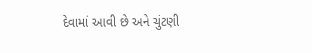દેવામાં આવી છે અને ચુંટણી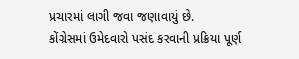પ્રચારમાં લાગી જવા જણાવાયું છે.
કોંગ્રેસમાં ઉમેદવારો પસંદ કરવાની પ્રક્રિયા પૂર્ણ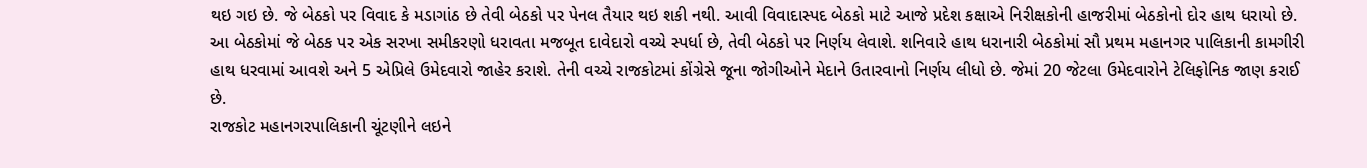થઇ ગઇ છે. જે બેઠકો પર વિવાદ કે મડાગાંઠ છે તેવી બેઠકો પર પેનલ તૈયાર થઇ શકી નથી. આવી વિવાદાસ્પદ બેઠકો માટે આજે પ્રદેશ કક્ષાએ નિરીક્ષકોની હાજરીમાં બેઠકોનો દોર હાથ ધરાયો છે.
આ બેઠકોમાં જે બેઠક પર એક સરખા સમીકરણો ધરાવતા મજબૂત દાવેદારો વચ્ચે સ્પર્ધા છે, તેવી બેઠકો પર નિર્ણય લેવાશે. શનિવારે હાથ ધરાનારી બેઠકોમાં સૌ પ્રથમ મહાનગર પાલિકાની કામગીરી હાથ ધરવામાં આવશે અને 5 એપ્રિલે ઉમેદવારો જાહેર કરાશે. તેની વચ્ચે રાજકોટમાં કોંગ્રેસે જૂના જોગીઓને મેદાને ઉતારવાનો નિર્ણય લીધો છે. જેમાં 20 જેટલા ઉમેદવારોને ટેલિફોનિક જાણ કરાઈ છે.
રાજકોટ મહાનગરપાલિકાની ચૂંટણીને લઇને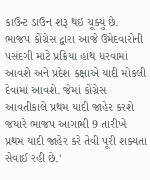કાઉન્ટ ડાઉન શરૂ થઇ ચૂક્યું છે. ભાજપ કોંગ્રેસ દ્વારા આજે ઉમેદવારોની પસંદગી માટે પ્રક્રિયા હાથ ધરવામાં આવશે અને પ્રદેશ કક્ષાએ યાદી મોકલી દેવામાં આવશે. જેમાં કોંગ્રેસ આવતીકાલે પ્રથમ યાદી જાહેર કરશે જયારે ભાજપ આગામી 9 તારીખે પ્રથમ યાદી જાહેર કરે તેવી પૂરી શક્યતા સેવાઈ રહી છે.'